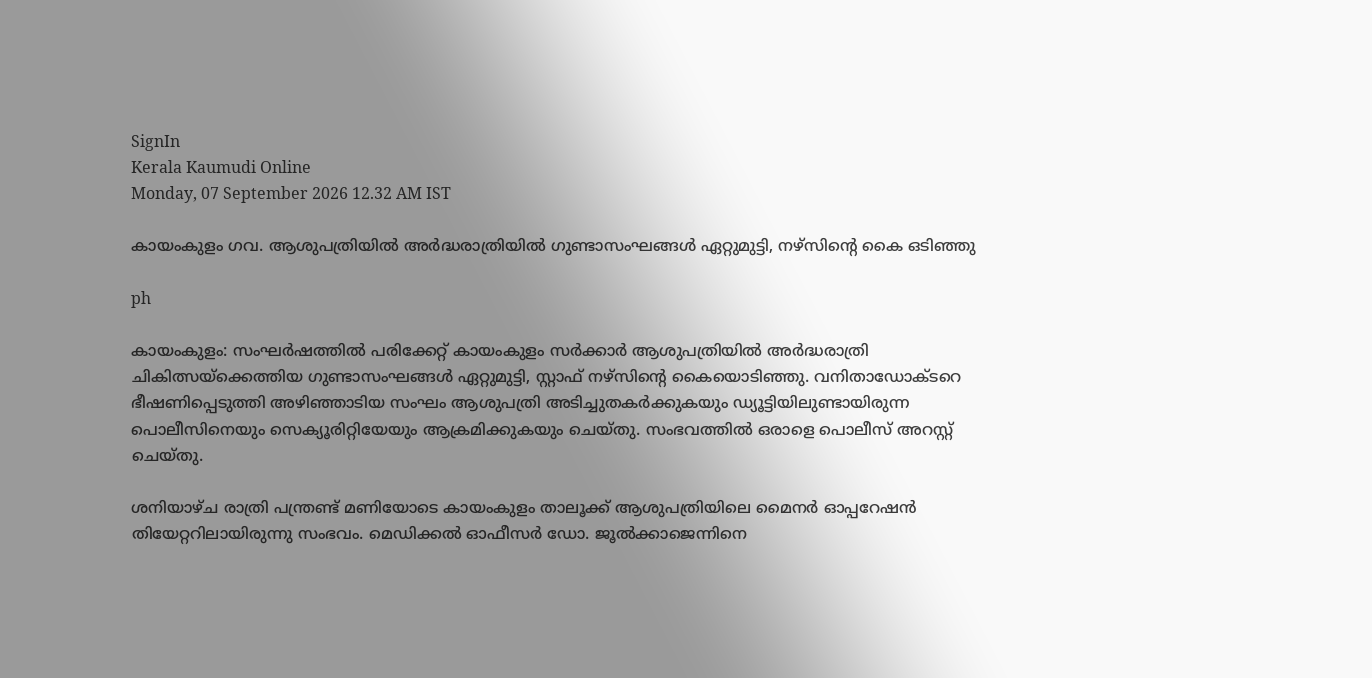SignIn
Kerala Kaumudi Online
Monday, 07 September 2026 12.32 AM IST

കായംകുളം ഗവ. ആശുപത്രിയിൽ അർദ്ധരാത്രിയിൽ ഗുണ്ടാസംഘങ്ങൾ ഏറ്റുമുട്ടി, നഴ്സിന്റെ കൈ ഒടിഞ്ഞു

ph

കായംകുളം: സംഘർഷത്തിൽ പരിക്കേറ്റ് കായംകുളം സർക്കാർ ആശുപത്രിയിൽ അർദ്ധരാത്രി ചികിത്സയ്‌ക്കെത്തിയ ഗുണ്ടാസംഘങ്ങൾ ഏറ്റുമുട്ടി, സ്റ്റാഫ് നഴ്സിന്റെ കൈയൊടിഞ്ഞു. വനിതാഡോക്ടറെ ഭീഷണിപ്പെടുത്തി അഴിഞ്ഞാടിയ സംഘം ആശുപത്രി അടിച്ചുതകർക്കുകയും ഡ്യൂട്ടിയിലുണ്ടായിരുന്ന പൊലീസിനെയും സെക്യൂരിറ്റിയേയും ആക്രമിക്കുകയും ചെയ്തു. സംഭവത്തിൽ ഒരാളെ പൊലീസ് അറസ്റ്റ് ചെയ്തു.

ശനിയാഴ്ച രാത്രി പന്ത്രണ്ട് മണിയോടെ കായംകുളം താലൂക്ക് ആശുപത്രിയിലെ മൈനർ ഓപ്പറേഷൻ തിയേറ്ററിലായിരുന്നു സംഭവം. മെഡിക്കൽ ഓഫീസർ ഡോ. ജൂൽക്കാജെന്നിനെ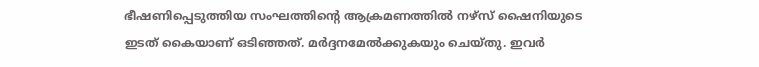ഭീഷണിപ്പെടുത്തിയ സംഘത്തിന്റെ ആക്രമണത്തിൽ നഴ്സ് ഷൈനിയുടെ ഇടത് കൈയാണ് ഒടിഞ്ഞത്. മർദ്ദനമേൽക്കുകയും ചെയ്തു. ഇവർ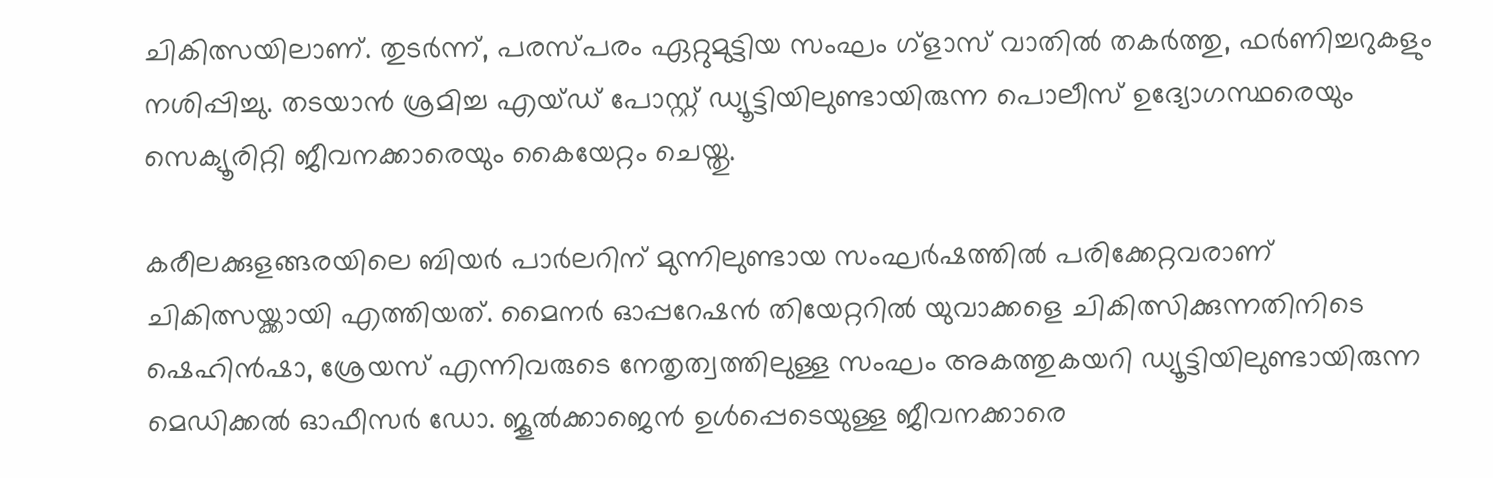ചികിത്സയിലാണ്. തുടർന്ന്, പരസ്‌പരം ഏറ്റുമുട്ടിയ സംഘം ഗ്ളാസ് വാതിൽ തകർത്തു, ഫർണിച്ചറുകളും നശിപ്പിച്ചു. തടയാൻ ശ്രമിച്ച എയ്ഡ് പോസ്റ്റ് ഡ്യൂട്ടിയിലുണ്ടായിരുന്ന പൊലീസ് ഉദ്യോഗസ്ഥരെയും സെക്യൂരിറ്റി ജീവനക്കാരെയും കൈയേറ്റം ചെയ്തു.

കരീലക്കുളങ്ങരയിലെ ബിയർ പാർലറിന് മുന്നിലുണ്ടായ സംഘർഷത്തിൽ പരിക്കേറ്റവരാണ് ചികിത്സയ്ക്കായി എത്തിയത്. മൈനർ ഓപ്പറേഷൻ തിയേറ്ററിൽ യുവാക്കളെ ചികിത്സിക്കുന്നതിനിടെ ഷെഹിൻഷാ, ശ്രേയസ് എന്നിവരുടെ നേതൃത്വത്തിലുള്ള സംഘം അകത്തുകയറി ഡ്യൂട്ടിയിലുണ്ടായിരുന്ന മെഡിക്കൽ ഓഫീസർ ഡോ. ജൂൽക്കാജെൻ ഉൾപ്പെടെയുള്ള ജീവനക്കാരെ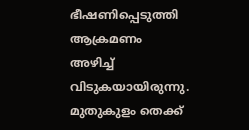ഭീഷണിപ്പെടുത്തി ആക്രമണം അഴിച്ച് വിടുകയായിരുന്നു. മുതുകുളം തെക്ക്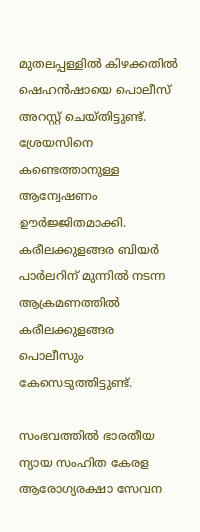മുതലപ്പള്ളിൽ കിഴക്കതിൽ ഷെഹൻഷായെ പൊലീസ് അറസ്റ്റ് ചെയ്തിട്ടുണ്ട്. ശ്രേയസിനെ കണ്ടെത്താനുള്ള ആന്വേഷണം ഊർജ്ജിതമാക്കി. കരീലക്കുളങ്ങര ബിയർ പാർലറിന് മുന്നിൽ നടന്ന ആക്രമണത്തിൽ കരീലക്കുളങ്ങര പൊലീസും കേസെടുത്തിട്ടുണ്ട്.

സംഭവത്തിൽ ഭാരതീയ ന്യായ സംഹിത കേരള ആരോഗ്യരക്ഷാ സേവന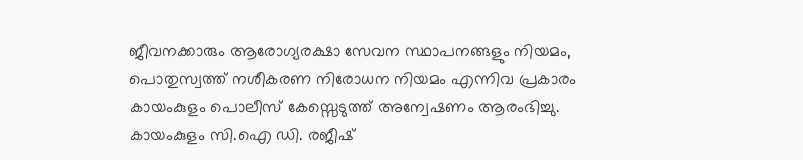ജീവനക്കാരും ആരോഗ്യരക്ഷാ സേവന സ്ഥാപനങ്ങളും നിയമം, പൊതുസ്വത്ത് നശീകരണ നിരോധന നിയമം എന്നിവ പ്രകാരം കായംകുളം പൊലീസ് കേസ്സെടുത്ത് അന്വേഷണം ആരംഭിച്ചു. കായംകുളം സി.ഐ ഡി. രജീഷ്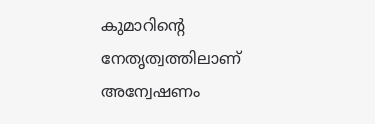കുമാറിന്റെ നേതൃത്വത്തിലാണ് അന്വേഷണം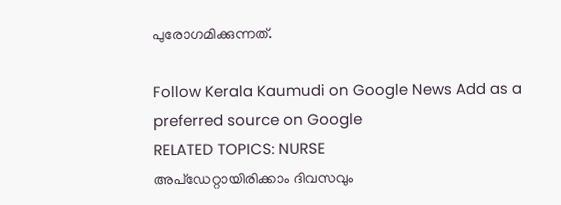പുരോഗമിക്കുന്നത്.

Follow Kerala Kaumudi on Google News Add as a preferred source on Google
RELATED TOPICS: NURSE
അപ്ഡേറ്റായിരിക്കാം ദിവസവും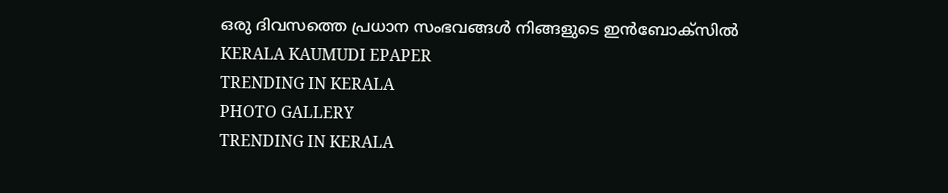ഒരു ദിവസത്തെ പ്രധാന സംഭവങ്ങൾ നിങ്ങളുടെ ഇൻബോക്സിൽ
KERALA KAUMUDI EPAPER
TRENDING IN KERALA
PHOTO GALLERY
TRENDING IN KERALA